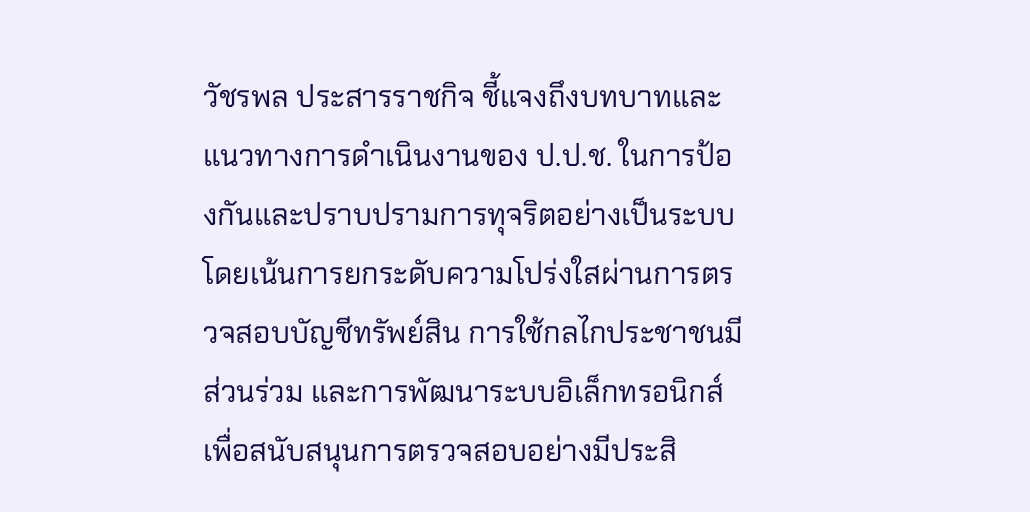วัชรพล ประสารราชกิจ ชี้แจงถึงบทบาทและแนวทางการดำเนินงานของ ป.ป.ช. ในการป้องกันและปราบปรามการทุจริตอย่างเป็นระบบ โดยเน้นการยกระดับความโปร่งใสผ่านการตรวจสอบบัญชีทรัพย์สิน การใช้กลไกประชาชนมีส่วนร่วม และการพัฒนาระบบอิเล็กทรอนิกส์เพื่อสนับสนุนการตรวจสอบอย่างมีประสิ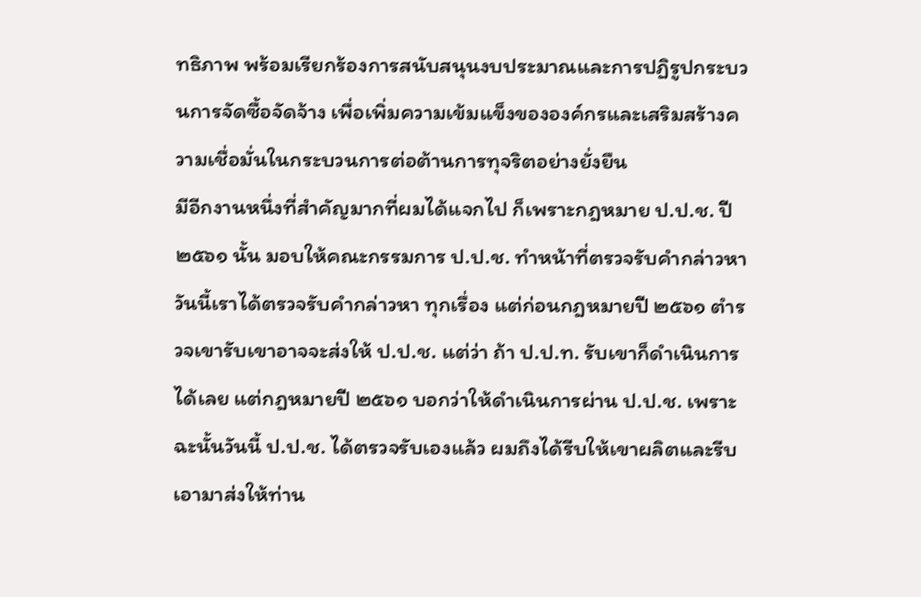ทธิภาพ พร้อมเรียกร้องการสนับสนุนงบประมาณและการปฏิรูปกระบวนการจัดซื้อจัดจ้าง เพื่อเพิ่มความเข้มแข็งขององค์กรและเสริมสร้างความเชื่อมั่นในกระบวนการต่อต้านการทุจริตอย่างยั่งยืน
มีอีกงานหนึ่งที่สำคัญมากที่ผมได้แจกไป ก็เพราะกฎหมาย ป.ป.ช. ปี ๒๕๖๑ นั้น มอบให้คณะกรรมการ ป.ป.ช. ทำหน้าที่ตรวจรับคำกล่าวหา วันนี้เราได้ตรวจรับคำกล่าวหา ทุกเรื่อง แต่ก่อนกฎหมายปี ๒๕๖๑ ตำรวจเขารับเขาอาจจะส่งให้ ป.ป.ช. แต่ว่า ถ้า ป.ป.ท. รับเขาก็ดำเนินการได้เลย แต่กฎหมายปี ๒๕๖๑ บอกว่าให้ดำเนินการผ่าน ป.ป.ช. เพราะฉะนั้นวันนี้ ป.ป.ช. ได้ตรวจรับเองแล้ว ผมถึงได้รีบให้เขาผลิตและรีบเอามาส่งให้ท่าน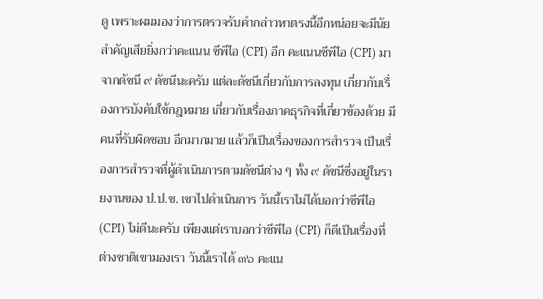ดู เพราะผมมองว่าการตรวจรับคำกล่าวหาตรงนี้อีกหน่อยจะมีนัยสำคัญเสียยิ่งกว่าคะแนน ซีพีไอ (CPI) อีก คะแนนซีพีไอ (CPI) มาจากดัชนี ๙ ดัชนีนะครับ แต่ละดัชนีเกี่ยวกับการลงทุน เกี่ยวกับเรื่องการบังคับใช้กฎหมาย เกี่ยวกับเรื่องภาคธุรกิจที่เกี่ยวข้องด้วย มีคนที่รับผิดชอบ อีกมากมาย แล้วก็เป็นเรื่องของการสำรวจ เป็นเรื่องการสำรวจที่ผู้ดำเนินการตามดัชนีต่าง ๆ ทั้ง ๙ ดัชนีซึ่งอยู่ในรายงานของ ป.ป.ช. เขาไปดำเนินการ วันนี้เราไม่ได้บอกว่าซีพีไอ (CPI) ไม่ดีนะครับ เพียงแต่เราบอกว่าซีพีไอ (CPI) ก็ดีเป็นเรื่องที่ต่างชาติเขามองเรา วันนี้เราได้ ๓๖ คะแน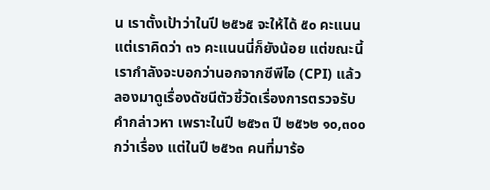น เราตั้งเป้าว่าในปี ๒๕๖๕ จะให้ได้ ๕๐ คะแนน แต่เราคิดว่า ๓๖ คะแนนนี่ก็ยังน้อย แต่ขณะนี้เรากำลังจะบอกว่านอกจากซีพีไอ (CPI) แล้วลองมาดูเรื่องดัชนีตัวชี้วัดเรื่องการตรวจรับ คำกล่าวหา เพราะในปี ๒๕๖๓ ปี ๒๕๖๒ ๑๐,๓๐๐ กว่าเรื่อง แต่ในปี ๒๕๖๓ คนที่มาร้อ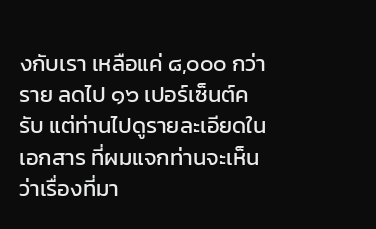งกับเรา เหลือแค่ ๘,๐๐๐ กว่าราย ลดไป ๑๖ เปอร์เซ็นต์ครับ แต่ท่านไปดูรายละเอียดในเอกสาร ที่ผมแจกท่านจะเห็นว่าเรื่องที่มา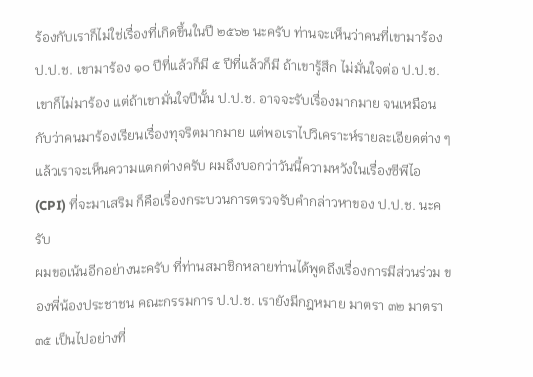ร้องกับเราก็ไม่ใช่เรื่องที่เกิดขึ้นในปี ๒๕๖๒ นะครับ ท่านจะเห็นว่าคนที่เขามาร้อง ป.ป.ช. เขามาร้อง ๑๐ ปีที่แล้วก็มี ๕ ปีที่แล้วก็มี ถ้าเขารู้สึก ไม่มั่นใจต่อ ป.ป.ช. เขาก็ไม่มาร้อง แต่ถ้าเขามั่นใจปีนั้น ป.ป.ช. อาจจะรับเรื่องมากมาย จนเหมือนกับว่าคนมาร้องเรียนเรื่องทุจริตมากมาย แต่พอเราไปวิเคราะห์รายละเอียดต่าง ๆ แล้วเราจะเห็นความแตกต่างครับ ผมถึงบอกว่าวันนี้ความหวังในเรื่องซีพีไอ (CPI) ที่จะมาเสริม ก็คือเรื่องกระบวนการตรวจรับคำกล่าวหาของ ป.ป.ช. นะครับ
ผมขอเน้นอีกอย่างนะครับ ที่ท่านสมาชิกหลายท่านได้พูดถึงเรื่องการมีส่วนร่วม ของพี่น้องประชาชน คณะกรรมการ ป.ป.ช. เรายังมีกฎหมาย มาตรา ๓๒ มาตรา ๓๕ เป็นไปอย่างที่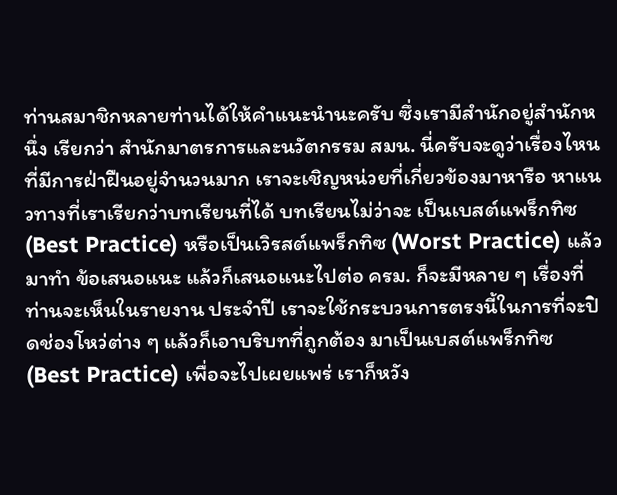ท่านสมาชิกหลายท่านได้ให้คำแนะนำนะครับ ซึ่งเรามีสำนักอยู่สำนักหนึ่ง เรียกว่า สำนักมาตรการและนวัตกรรม สมน. นี่ครับจะดูว่าเรื่องไหนที่มีการฝ่าฝืนอยู่จำนวนมาก เราจะเชิญหน่วยที่เกี่ยวข้องมาหารือ หาแนวทางที่เราเรียกว่าบทเรียนที่ได้ บทเรียนไม่ว่าจะ เป็นเบสต์แพร็กทิซ (Best Practice) หรือเป็นเวิรสต์แพร็กทิซ (Worst Practice) แล้วมาทำ ข้อเสนอแนะ แล้วก็เสนอแนะไปต่อ ครม. ก็จะมีหลาย ๆ เรื่องที่ท่านจะเห็นในรายงาน ประจำปี เราจะใช้กระบวนการตรงนี้ในการที่จะปิดช่องโหว่ต่าง ๆ แล้วก็เอาบริบทที่ถูกต้อง มาเป็นเบสต์แพร็กทิซ (Best Practice) เพื่อจะไปเผยแพร่ เราก็หวัง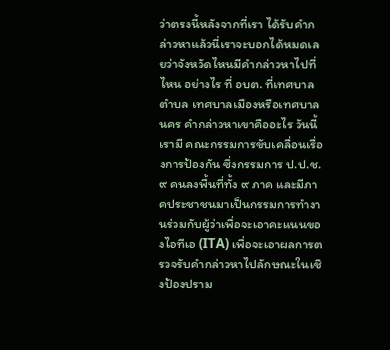ว่าตรงนี้หลังจากที่เรา ได้รับคำกล่าวหาแล้วนี่เราจะบอกได้หมดเลยว่าจังหวัดไหนมีคำกล่าวหาไปที่ไหน อย่างไร ที่ อบต. ที่เทศบาลตำบล เทศบาลเมืองหรือเทศบาลนคร คำกล่าวหาเขาคืออะไร วันนี้เรามี คณะกรรมการขับเคลื่อนเรื่องการป้องกัน ซึ่งกรรมการ ป.ป.ช. ๙ คนลงพื้นที่ทั้ง ๙ ภาค และมีภาคประชาชนมาเป็นกรรมการทำงานร่วมกับผู้ว่าเพื่อจะเอาคะแนนของไอทีเอ (ITA) เพื่อจะเอาผลการตรวจรับคำกล่าวหาไปลักษณะในเชิงป้องปราม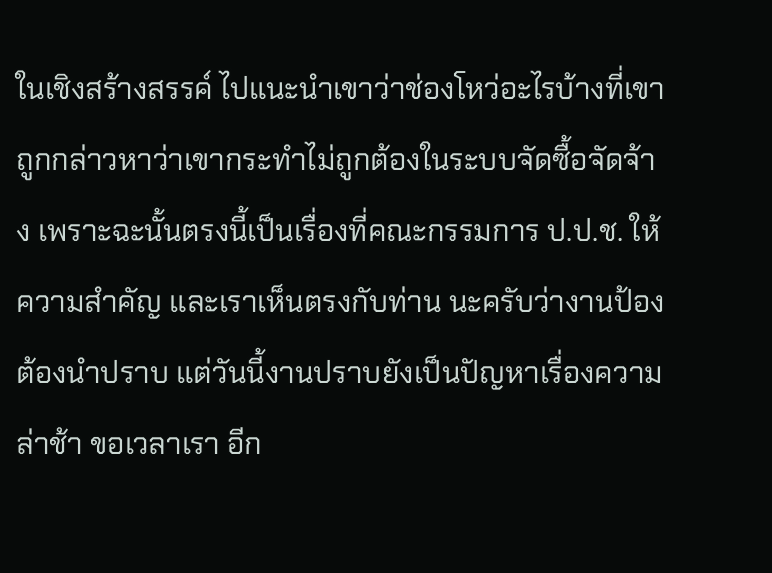ในเชิงสร้างสรรค์ ไปแนะนำเขาว่าช่องโหว่อะไรบ้างที่เขาถูกกล่าวหาว่าเขากระทำไม่ถูกต้องในระบบจัดซื้อจัดจ้าง เพราะฉะนั้นตรงนี้เป็นเรื่องที่คณะกรรมการ ป.ป.ช. ให้ความสำคัญ และเราเห็นตรงกับท่าน นะครับว่างานป้องต้องนำปราบ แต่วันนี้งานปราบยังเป็นปัญหาเรื่องความล่าช้า ขอเวลาเรา อีก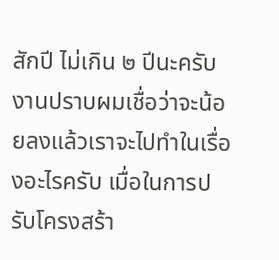สักปี ไม่เกิน ๒ ปีนะครับ งานปราบผมเชื่อว่าจะน้อยลงแล้วเราจะไปทำในเรื่องอะไรครับ เมื่อในการปรับโครงสร้า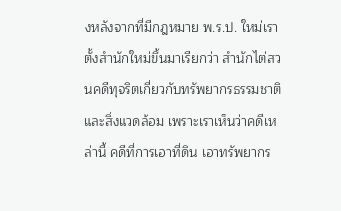งหลังจากที่มีกฎหมาย พ.ร.ป. ใหม่เราตั้งสำนักใหม่ขึ้นมาเรียกว่า สำนักไต่สวนคดีทุจริตเกี่ยวกับทรัพยากรธรรมชาติและสิ่งแวดล้อม เพราะเราเห็นว่าคดีเหล่านี้ คดีที่การเอาที่ดิน เอาทรัพยากร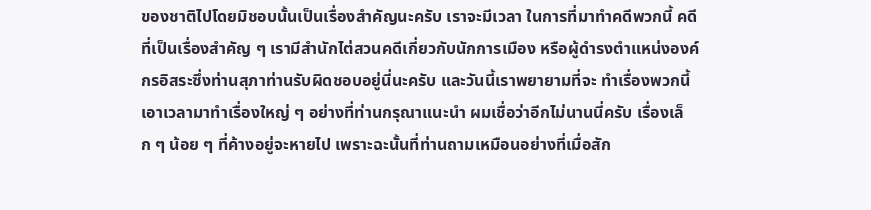ของชาติไปโดยมิชอบนั้นเป็นเรื่องสำคัญนะครับ เราจะมีเวลา ในการที่มาทำคดีพวกนี้ คดีที่เป็นเรื่องสำคัญ ๆ เรามีสำนักไต่สวนคดีเกี่ยวกับนักการเมือง หรือผู้ดำรงตำแหน่งองค์กรอิสระซึ่งท่านสุภาท่านรับผิดชอบอยู่นี่นะครับ และวันนี้เราพยายามที่จะ ทำเรื่องพวกนี้ เอาเวลามาทำเรื่องใหญ่ ๆ อย่างที่ท่านกรุณาแนะนำ ผมเชื่อว่าอีกไม่นานนี่ครับ เรื่องเล็ก ๆ น้อย ๆ ที่ค้างอยู่จะหายไป เพราะฉะนั้นที่ท่านถามเหมือนอย่างที่เมื่อสัก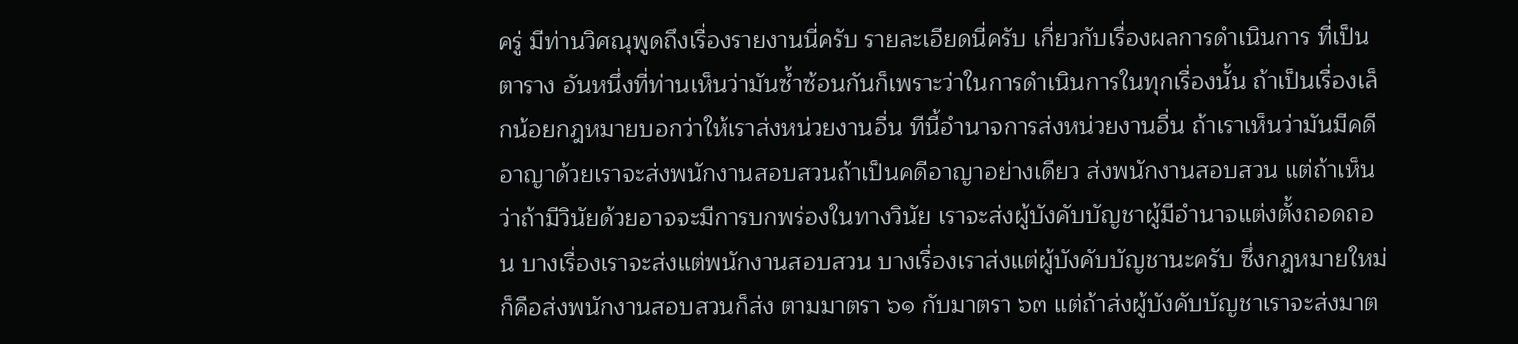ครู่ มีท่านวิศณุพูดถึงเรื่องรายงานนี่ครับ รายละเอียดนี่ครับ เกี่ยวกับเรื่องผลการดำเนินการ ที่เป็นตาราง อันหนึ่งที่ท่านเห็นว่ามันซ้ำซ้อนกันก็เพราะว่าในการดำเนินการในทุกเรื่องนั้น ถ้าเป็นเรื่องเล็กน้อยกฎหมายบอกว่าให้เราส่งหน่วยงานอื่น ทีนี้อำนาจการส่งหน่วยงานอื่น ถ้าเราเห็นว่ามันมีคดีอาญาด้วยเราจะส่งพนักงานสอบสวนถ้าเป็นคดีอาญาอย่างเดียว ส่งพนักงานสอบสวน แต่ถ้าเห็นว่าถ้ามีวินัยด้วยอาจจะมีการบกพร่องในทางวินัย เราจะส่งผู้บังคับบัญชาผู้มีอำนาจแต่งตั้งถอดถอน บางเรื่องเราจะส่งแต่พนักงานสอบสวน บางเรื่องเราส่งแต่ผู้บังคับบัญชานะครับ ซึ่งกฎหมายใหม่ก็คือส่งพนักงานสอบสวนก็ส่ง ตามมาตรา ๖๑ กับมาตรา ๖๓ แต่ถ้าส่งผู้บังคับบัญชาเราจะส่งมาต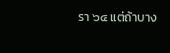รา ๖๔ แต่ถ้าบาง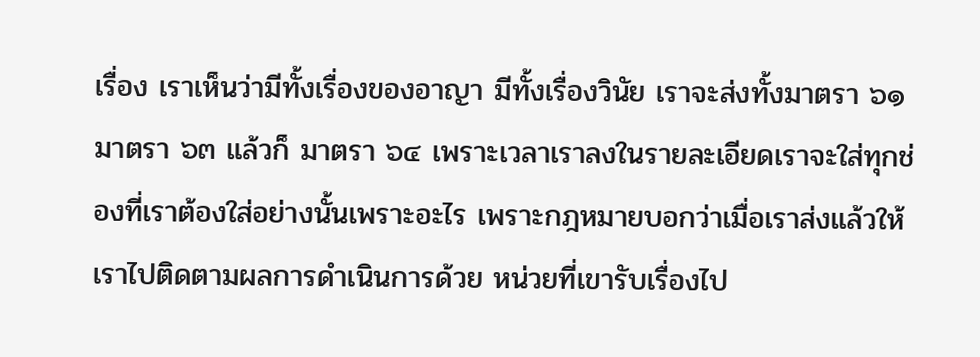เรื่อง เราเห็นว่ามีทั้งเรื่องของอาญา มีทั้งเรื่องวินัย เราจะส่งทั้งมาตรา ๖๑ มาตรา ๖๓ แล้วก็ มาตรา ๖๔ เพราะเวลาเราลงในรายละเอียดเราจะใส่ทุกช่องที่เราต้องใส่อย่างนั้นเพราะอะไร เพราะกฎหมายบอกว่าเมื่อเราส่งแล้วให้เราไปติดตามผลการดำเนินการด้วย หน่วยที่เขารับเรื่องไป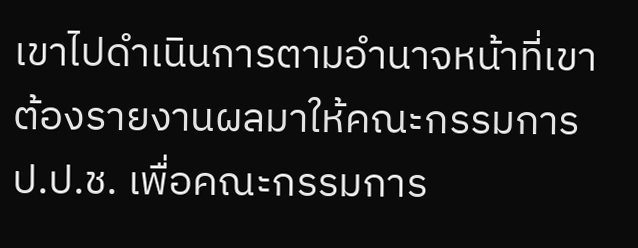เขาไปดำเนินการตามอำนาจหน้าที่เขาต้องรายงานผลมาให้คณะกรรมการ ป.ป.ช. เพื่อคณะกรรมการ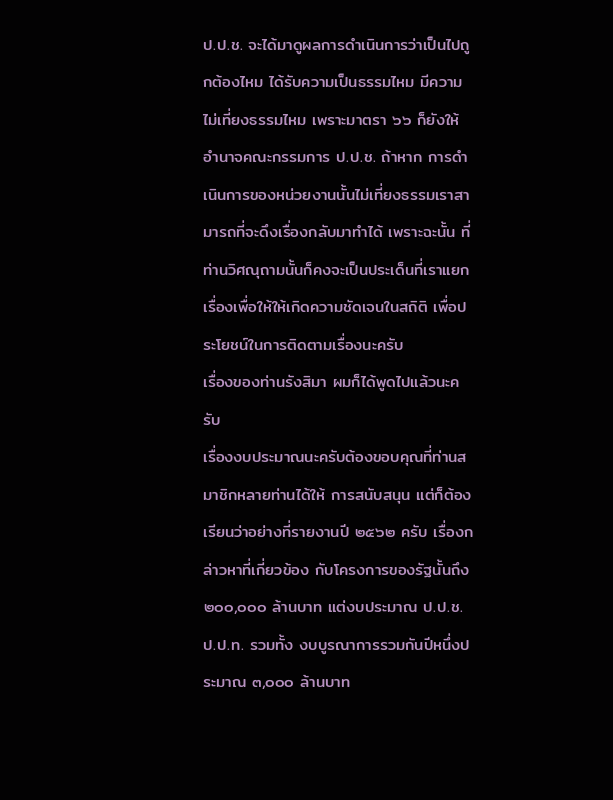ป.ป.ช. จะได้มาดูผลการดำเนินการว่าเป็นไปถูกต้องไหม ได้รับความเป็นธรรมไหม มีความไม่เที่ยงธรรมไหม เพราะมาตรา ๖๖ ก็ยังให้อำนาจคณะกรรมการ ป.ป.ช. ถ้าหาก การดำเนินการของหน่วยงานนั้นไม่เที่ยงธรรมเราสามารถที่จะดึงเรื่องกลับมาทำได้ เพราะฉะนั้น ที่ท่านวิศณุถามนั้นก็คงจะเป็นประเด็นที่เราแยกเรื่องเพื่อให้ให้เกิดความชัดเจนในสถิติ เพื่อประโยชน์ในการติดตามเรื่องนะครับ
เรื่องของท่านรังสิมา ผมก็ได้พูดไปแล้วนะครับ
เรื่องงบประมาณนะครับต้องขอบคุณที่ท่านสมาชิกหลายท่านได้ให้ การสนับสนุน แต่ก็ต้องเรียนว่าอย่างที่รายงานปี ๒๕๖๒ ครับ เรื่องกล่าวหาที่เกี่ยวข้อง กับโครงการของรัฐนั้นถึง ๒๐๐,๐๐๐ ล้านบาท แต่งบประมาณ ป.ป.ช. ป.ป.ท. รวมทั้ง งบบูรณาการรวมกันปีหนึ่งประมาณ ๓,๐๐๐ ล้านบาท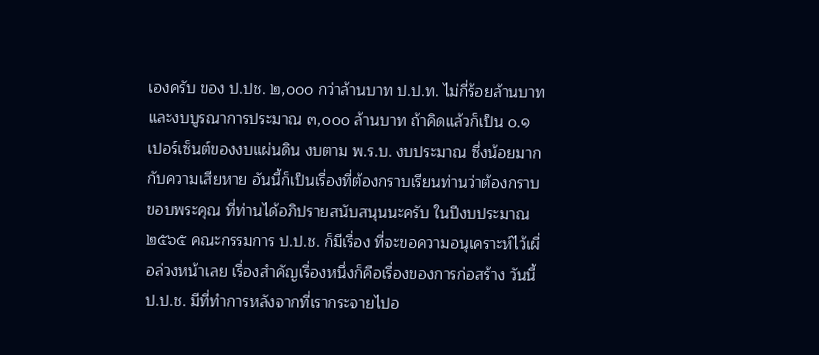เองครับ ของ ป.ปช. ๒,๐๐๐ กว่าล้านบาท ป.ป.ท. ไม่กี่ร้อยล้านบาท และงบบูรณาการประมาณ ๓,๐๐๐ ล้านบาท ถ้าคิดแล้วก็เป็น ๐.๑ เปอร์เซ็นต์ของงบแผ่นดิน งบตาม พ.ร.บ. งบประมาณ ซึ่งน้อยมาก กับความเสียหาย อันนี้ก็เป็นเรื่องที่ต้องกราบเรียนท่านว่าต้องกราบขอบพระคุณ ที่ท่านได้อภิปรายสนับสนุนนะครับ ในปีงบประมาณ ๒๕๖๕ คณะกรรมการ ป.ป.ช. ก็มีเรื่อง ที่จะขอความอนุเคราะห์ไว้เผื่อล่วงหน้าเลย เรื่องสำคัญเรื่องหนึ่งก็คือเรื่องของการก่อสร้าง วันนี้ ป.ป.ช. มีที่ทำการหลังจากที่เรากระจายไปอ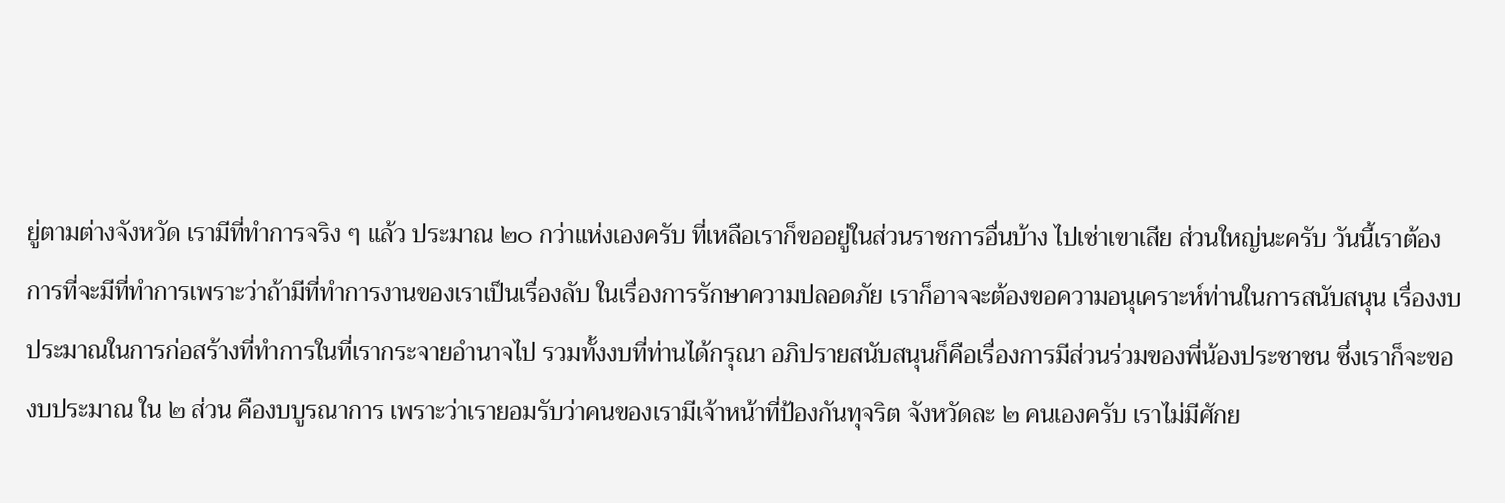ยู่ตามต่างจังหวัด เรามีที่ทำการจริง ๆ แล้ว ประมาณ ๒๐ กว่าแห่งเองครับ ที่เหลือเราก็ขออยู่ในส่วนราชการอื่นบ้าง ไปเช่าเขาเสีย ส่วนใหญ่นะครับ วันนี้เราต้องการที่จะมีที่ทำการเพราะว่าถ้ามีที่ทำการงานของเราเป็นเรื่องลับ ในเรื่องการรักษาความปลอดภัย เราก็อาจจะต้องขอความอนุเคราะห์ท่านในการสนับสนุน เรื่องงบประมาณในการก่อสร้างที่ทำการในที่เรากระจายอำนาจไป รวมทั้งงบที่ท่านได้กรุณา อภิปรายสนับสนุนก็คือเรื่องการมีส่วนร่วมของพี่น้องประชาชน ซึ่งเราก็จะของบประมาณ ใน ๒ ส่วน คืองบบูรณาการ เพราะว่าเรายอมรับว่าคนของเรามีเจ้าหน้าที่ป้องกันทุจริต จังหวัดละ ๒ คนเองครับ เราไม่มีศักย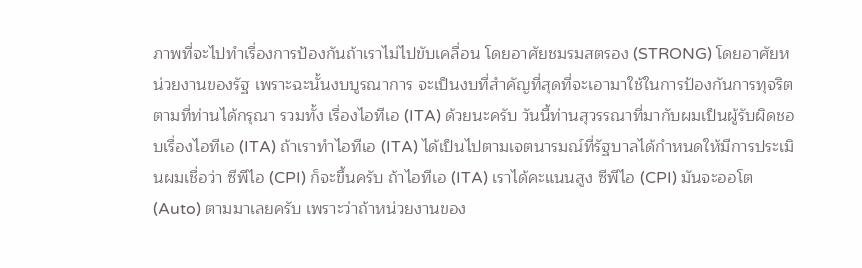ภาพที่จะไปทำเรื่องการป้องกันถ้าเราไม่ไปขับเคลื่อน โดยอาศัยชมรมสตรอง (STRONG) โดยอาศัยหน่วยงานของรัฐ เพราะฉะนั้นงบบูรณาการ จะเป็นงบที่สำคัญที่สุดที่จะเอามาใช้ในการป้องกันการทุจริตตามที่ท่านได้กรุณา รวมทั้ง เรื่องไอทีเอ (ITA) ด้วยนะครับ วันนี้ท่านสุวรรณาที่มากับผมเป็นผู้รับผิดชอบเรื่องไอทีเอ (ITA) ถ้าเราทำไอทีเอ (ITA) ได้เป็นไปตามเจตนารมณ์ที่รัฐบาลได้กำหนดให้มีการประเมินผมเชื่อว่า ซีพีไอ (CPI) ก็จะขึ้นครับ ถ้าไอทีเอ (ITA) เราได้คะแนนสูง ซีพีไอ (CPI) มันจะออโต (Auto) ตามมาเลยครับ เพราะว่าถ้าหน่วยงานของ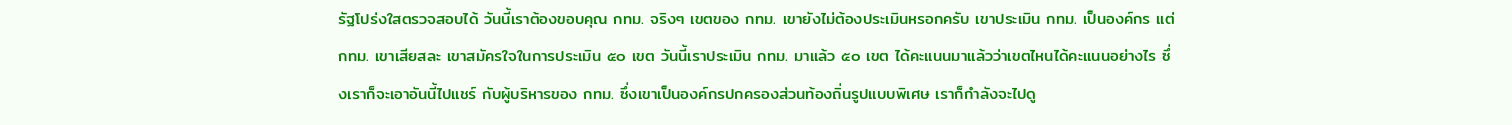รัฐโปร่งใสตรวจสอบได้ วันนี้เราต้องขอบคุณ กทม. จริงๆ เขตของ กทม. เขายังไม่ต้องประเมินหรอกครับ เขาประเมิน กทม. เป็นองค์กร แต่ กทม. เขาเสียสละ เขาสมัครใจในการประเมิน ๕๐ เขต วันนี้เราประเมิน กทม. มาแล้ว ๕๐ เขต ได้คะแนนมาแล้วว่าเขตไหนได้คะแนนอย่างไร ซึ่งเราก็จะเอาอันนี้ไปแชร์ กับผู้บริหารของ กทม. ซึ่งเขาเป็นองค์กรปกครองส่วนท้องถิ่นรูปแบบพิเศษ เราก็กำลังจะไปดู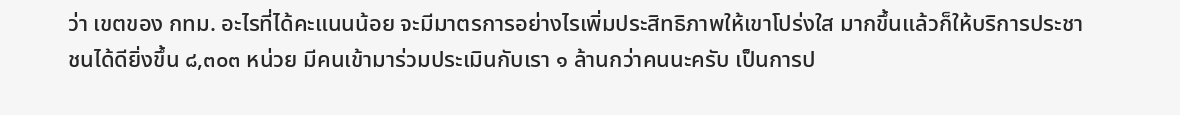ว่า เขตของ กทม. อะไรที่ได้คะแนนน้อย จะมีมาตรการอย่างไรเพิ่มประสิทธิภาพให้เขาโปร่งใส มากขึ้นแล้วก็ให้บริการประชาชนได้ดียิ่งขึ้น ๘,๓๐๓ หน่วย มีคนเข้ามาร่วมประเมินกับเรา ๑ ล้านกว่าคนนะครับ เป็นการป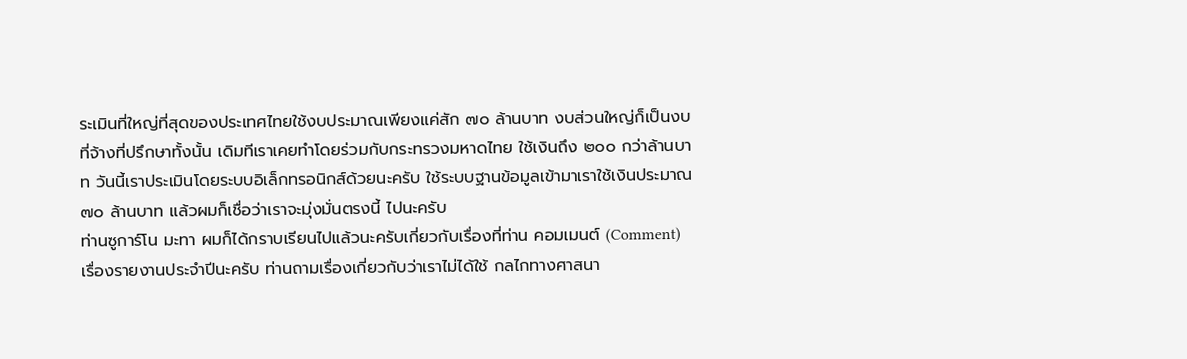ระเมินที่ใหญ่ที่สุดของประเทศไทยใช้งบประมาณเพียงแค่สัก ๗๐ ล้านบาท งบส่วนใหญ่ก็เป็นงบที่จ้างที่ปรึกษาทั้งนั้น เดิมทีเราเคยทำโดยร่วมกับกระทรวงมหาดไทย ใช้เงินถึง ๒๐๐ กว่าล้านบาท วันนี้เราประเมินโดยระบบอิเล็กทรอนิกส์ด้วยนะครับ ใช้ระบบฐานข้อมูลเข้ามาเราใช้เงินประมาณ ๗๐ ล้านบาท แล้วผมก็เชื่อว่าเราจะมุ่งมั่นตรงนี้ ไปนะครับ
ท่านซูการ์โน มะทา ผมก็ได้กราบเรียนไปแล้วนะครับเกี่ยวกับเรื่องที่ท่าน คอมเมนต์ (Comment) เรื่องรายงานประจำปีนะครับ ท่านถามเรื่องเกี่ยวกับว่าเราไม่ได้ใช้ กลไกทางศาสนา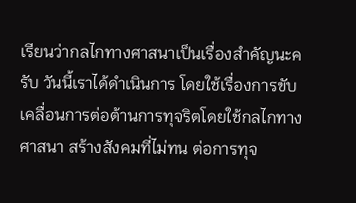เรียนว่ากลไกทางศาสนาเป็นเรื่องสำคัญนะครับ วันนี้เราได้ดำเนินการ โดยใช้เรื่องการขับเคลื่อนการต่อต้านการทุจริตโดยใช้กลไกทางศาสนา สร้างสังคมที่ไม่ทน ต่อการทุจ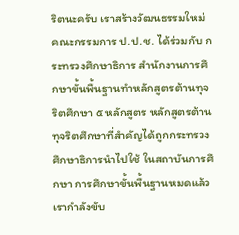ริตนะครับ เราสร้างวัฒนธรรมใหม่ คณะกรรมการ ป.ป.ช. ได้ร่วมกับ กระทรวงศึกษาธิการ สำนักงานการศึกษาขั้นพื้นฐานทำหลักสูตรต้านทุจริตศึกษา ๕ หลักสูตร หลักสูตรต้านทุจริตศึกษาที่สำคัญได้ถูกกระทรวงศึกษาธิการนำไปใช้ ในสถาบันการศึกษา การศึกษาขั้นพื้นฐานหมดแล้ว เรากำลังขับ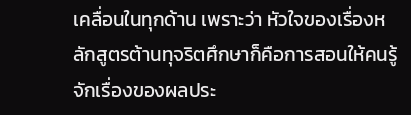เคลื่อนในทุกด้าน เพราะว่า หัวใจของเรื่องหลักสูตรต้านทุจริตศึกษาก็คือการสอนให้คนรู้จักเรื่องของผลประ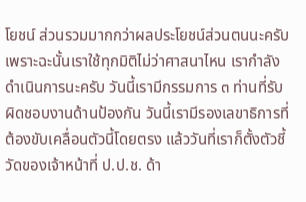โยชน์ ส่วนรวมมากกว่าผลประโยชน์ส่วนตนนะครับ เพราะฉะนั้นเราใช้ทุกมิติไม่ว่าศาสนาไหน เรากำลังดำเนินการนะครับ วันนี้เรามีกรรมการ ๓ ท่านที่รับผิดชอบงานด้านป้องกัน วันนี้เรามีรองเลขาธิการที่ต้องขับเคลื่อนตัวนี้โดยตรง แล้ววันที่เราก็ตั้งตัวชี้วัดของเจ้าหน้าที่ ป.ป.ช. ด้า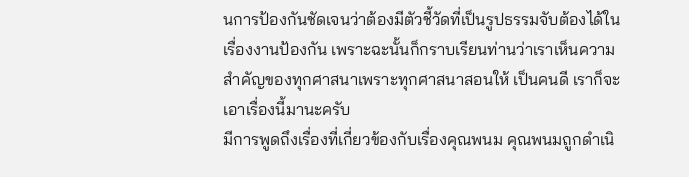นการป้องกันชัดเจนว่าต้องมีตัวชี้วัดที่เป็นรูปธรรมจับต้องได้ในเรื่องงานป้องกัน เพราะฉะนั้นก็กราบเรียนท่านว่าเราเห็นความสำคัญของทุกศาสนาเพราะทุกศาสนาสอนให้ เป็นคนดี เราก็จะเอาเรื่องนี้มานะครับ
มีการพูดถึงเรื่องที่เกี่ยวข้องกับเรื่องคุณพนม คุณพนมถูกดำเนิ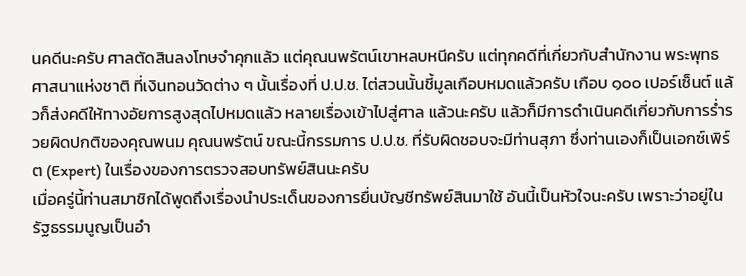นคดีนะครับ ศาลตัดสินลงโทษจำคุกแล้ว แต่คุณนพรัตน์เขาหลบหนีครับ แต่ทุกคดีที่เกี่ยวกับสำนักงาน พระพุทธศาสนาแห่งชาติ ที่เงินทอนวัดต่าง ๆ นั้นเรื่องที่ ป.ป.ช. ไต่สวนนั้นชี้มูลเกือบหมดแล้วครับ เกือบ ๑๐๐ เปอร์เซ็นต์ แล้วก็ส่งคดีให้ทางอัยการสูงสุดไปหมดแล้ว หลายเรื่องเข้าไปสู่ศาล แล้วนะครับ แล้วก็มีการดำเนินคดีเกี่ยวกับการร่ำรวยผิดปกติของคุณพนม คุณนพรัตน์ ขณะนี้กรรมการ ป.ป.ช. ที่รับผิดชอบจะมีท่านสุภา ซึ่งท่านเองก็เป็นเอกซ์เพิร์ต (Expert) ในเรื่องของการตรวจสอบทรัพย์สินนะครับ
เมื่อครู่นี้ท่านสมาชิกได้พูดถึงเรื่องนำประเด็นของการยื่นบัญชีทรัพย์สินมาใช้ อันนี้เป็นหัวใจนะครับ เพราะว่าอยู่ในรัฐธรรมนูญเป็นอำ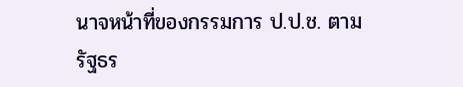นาจหน้าที่ของกรรมการ ป.ป.ช. ตามรัฐธร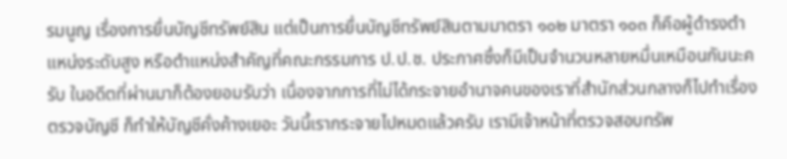รมนูญ เรื่องการยื่นบัญชีทรัพย์สิน แต่เป็นการยื่นบัญชีทรัพย์สินตามมาตรา ๑๐๒ มาตรา ๑๐๓ ก็คือผู้ดำรงตำแหน่งระดับสูง หรือตำแหน่งสำคัญที่คณะกรรมการ ป.ป.ช. ประกาศซึ่งก็มีเป็นจำนวนหลายหมื่นเหมือนกันนะครับ ในอดีตที่ผ่านมาก็ต้องยอมรับว่า เนื่องจากการที่ไม่ได้กระจายอำนาจคนของเราที่สำนักส่วนกลางก็ไปทำเรื่องตรวจบัญชี ก็ทำให้บัญชีคั่งค้างเยอะ วันนี้เรากระจายไปหมดแล้วครับ เรามีเจ้าหน้าที่ตรวจสอบทรัพ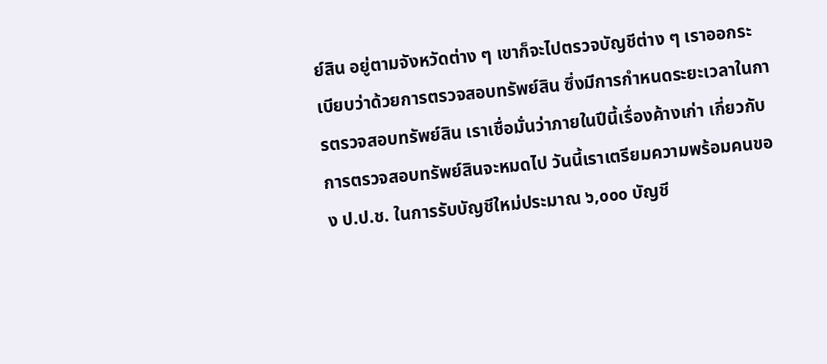ย์สิน อยู่ตามจังหวัดต่าง ๆ เขาก็จะไปตรวจบัญชีต่าง ๆ เราออกระเบียบว่าด้วยการตรวจสอบทรัพย์สิน ซึ่งมีการกำหนดระยะเวลาในการตรวจสอบทรัพย์สิน เราเชื่อมั่นว่าภายในปีนี้เรื่องค้างเก่า เกี่ยวกับการตรวจสอบทรัพย์สินจะหมดไป วันนี้เราเตรียมความพร้อมคนของ ป.ป.ช. ในการรับบัญชีใหม่ประมาณ ๖,๐๐๐ บัญชี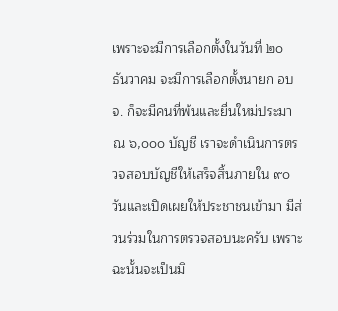เพราะจะมีการเลือกตั้งในวันที่ ๒๐ ธันวาคม จะมีการเลือกตั้งนายก อบจ. ก็จะมีคนที่พ้นและยื่นใหม่ประมาณ ๖,๐๐๐ บัญชี เราจะดำเนินการตรวจสอบบัญชีให้เสร็จสิ้นภายใน ๙๐ วันและเปิดเผยให้ประชาชนเข้ามา มีส่วนร่วมในการตรวจสอบนะครับ เพราะฉะนั้นจะเป็นมิ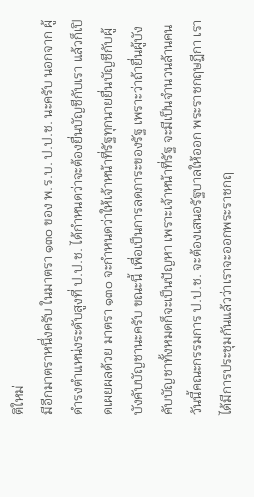ติใหม่
มีอีกมาตราหนึ่งครับ ในมาตรา ๑๓๐ ของ พ.ร.บ. ป.ป.ช. นะครับ นอกจาก ผู้ดำรงตำแหน่งระดับสูงที่ ป.ป.ช. ได้กำหนดว่าจะต้องยื่นบัญชีกับเรา แล้วก็เปิดเผยผลด้วย มาตรา ๑๓๐ จะกำหนดว่าให้เจ้าหน้าที่รัฐทุกนายยื่นบัญชีกับผู้บังคับบัญชานะครับ ขณะนี้ เพื่อเป็นการลดภาระของรัฐ เพราะว่าถ้ายื่นผู้บังคับบัญชาทั้งหมดก็จะเป็นปัญหา เพราะเจ้าหน้าที่รัฐ จะมีเป็นจำนวนล้านคน วันนี้คณะกรรมการ ป.ป.ช. จะต้องเสนอรัฐบาลให้ออก พระราชกฤษฎีกา เราได้มีการประชุมกันแล้วว่าเราจะออกพระราชกฤ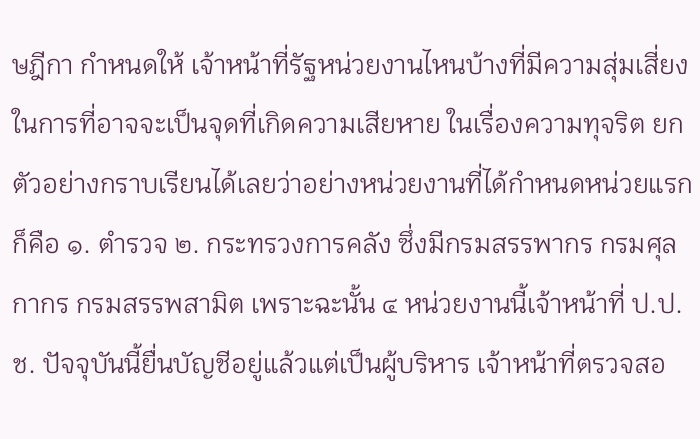ษฎีกา กำหนดให้ เจ้าหน้าที่รัฐหน่วยงานไหนบ้างที่มีความสุ่มเสี่ยงในการที่อาจจะเป็นจุดที่เกิดความเสียหาย ในเรื่องความทุจริต ยกตัวอย่างกราบเรียนได้เลยว่าอย่างหน่วยงานที่ได้กำหนดหน่วยแรก ก็คือ ๑. ตำรวจ ๒. กระทรวงการคลัง ซึ่งมีกรมสรรพากร กรมศุลกากร กรมสรรพสามิต เพราะฉะนั้น ๔ หน่วยงานนี้เจ้าหน้าที่ ป.ป.ช. ปัจจุบันนี้ยื่นบัญชีอยู่แล้วแต่เป็นผู้บริหาร เจ้าหน้าที่ตรวจสอ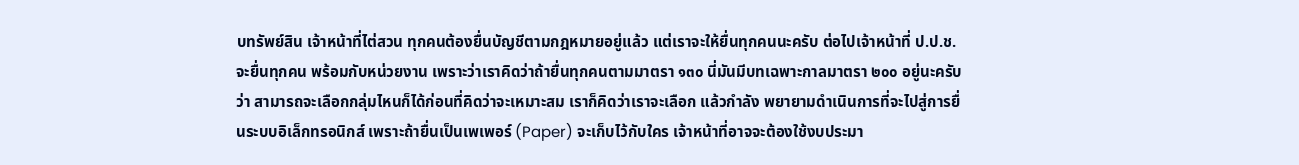บทรัพย์สิน เจ้าหน้าที่ไต่สวน ทุกคนต้องยื่นบัญชีตามกฎหมายอยู่แล้ว แต่เราจะให้ยื่นทุกคนนะครับ ต่อไปเจ้าหน้าที่ ป.ป.ช. จะยื่นทุกคน พร้อมกับหน่วยงาน เพราะว่าเราคิดว่าถ้ายื่นทุกคนตามมาตรา ๑๓๐ นี่มันมีบทเฉพาะกาลมาตรา ๒๐๐ อยู่นะครับว่า สามารถจะเลือกกลุ่มไหนก็ได้ก่อนที่คิดว่าจะเหมาะสม เราก็คิดว่าเราจะเลือก แล้วกำลัง พยายามดำเนินการที่จะไปสู่การยื่นระบบอิเล็กทรอนิกส์ เพราะถ้ายื่นเป็นเพเพอร์ (Paper) จะเก็บไว้กับใคร เจ้าหน้าที่อาจจะต้องใช้งบประมา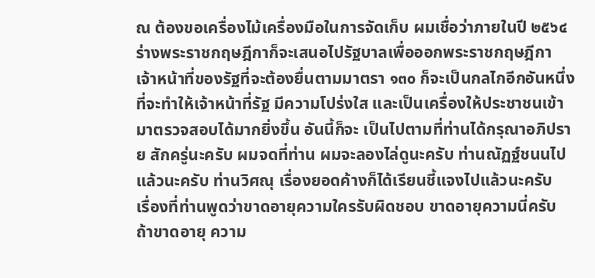ณ ต้องขอเครื่องไม้เครื่องมือในการจัดเก็บ ผมเชื่อว่าภายในปี ๒๕๖๔ ร่างพระราชกฤษฎีกาก็จะเสนอไปรัฐบาลเพื่อออกพระราชกฤษฎีกา เจ้าหน้าที่ของรัฐที่จะต้องยื่นตามมาตรา ๑๓๐ ก็จะเป็นกลไกอีกอันหนึ่งที่จะทำให้เจ้าหน้าที่รัฐ มีความโปร่งใส และเป็นเครื่องให้ประชาชนเข้ามาตรวจสอบได้มากยิ่งขึ้น อันนี้ก็จะ เป็นไปตามที่ท่านได้กรุณาอภิปราย สักครู่นะครับ ผมจดที่ท่าน ผมจะลองไล่ดูนะครับ ท่านณัฏฐ์ชนนไปแล้วนะครับ ท่านวิศณุ เรื่องยอดค้างก็ได้เรียนชี้แจงไปแล้วนะครับ
เรื่องที่ท่านพูดว่าขาดอายุความใครรับผิดชอบ ขาดอายุความนี่ครับ ถ้าขาดอายุ ความ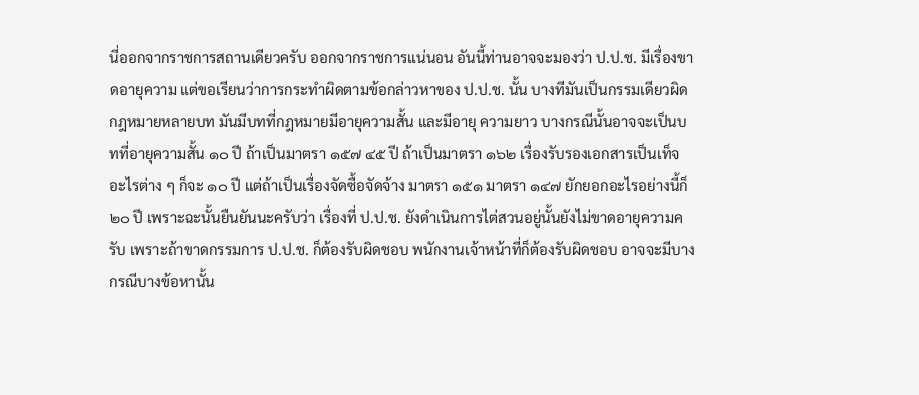นี่ออกจากราชการสถานเดียวครับ ออกจากราชการแน่นอน อันนี้ท่านอาจจะมองว่า ป.ป.ช. มีเรื่องขาดอายุความ แต่ขอเรียนว่าการกระทำผิดตามข้อกล่าวหาของ ป.ป.ช. นั้น บางทีมันเป็นกรรมเดียวผิดกฎหมายหลายบท มันมีบทที่กฎหมายมีอายุความสั้น และมีอายุ ความยาว บางกรณีนั้นอาจจะเป็นบทที่อายุความสั้น ๑๐ ปี ถ้าเป็นมาตรา ๑๕๗ ๔๕ ปี ถ้าเป็นมาตรา ๑๖๒ เรื่องรับรองเอกสารเป็นเท็จอะไรต่าง ๆ ก็จะ ๑๐ ปี แต่ถ้าเป็นเรื่องจัดซื้อจัดจ้าง มาตรา ๑๕๑ มาตรา ๑๔๗ ยักยอกอะไรอย่างนี้ก็ ๒๐ ปี เพราะฉะนั้นยืนยันนะครับว่า เรื่องที่ ป.ป.ช. ยังดำเนินการไต่สวนอยู่นั้นยังไม่ขาดอายุความครับ เพราะถ้าขาดกรรมการ ป.ป.ช. ก็ต้องรับผิดชอบ พนักงานเจ้าหน้าที่ก็ต้องรับผิดชอบ อาจจะมีบางกรณีบางข้อหานั้น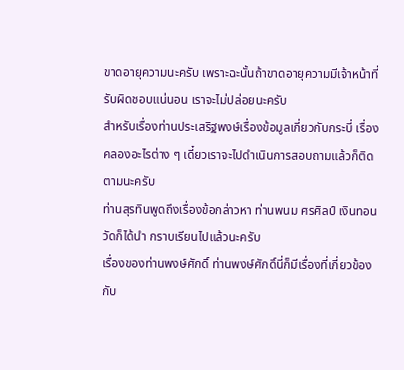ขาดอายุความนะครับ เพราะฉะนั้นถ้าขาดอายุความมีเจ้าหน้าที่รับผิดชอบแน่นอน เราจะไม่ปล่อยนะครับ
สำหรับเรื่องท่านประเสริฐพงษ์เรื่องข้อมูลเกี่ยวกับกระบี่ เรื่องคลองอะไรต่าง ๆ เดี๋ยวเราจะไปดำเนินการสอบถามแล้วก็ติดตามนะครับ
ท่านสุรทินพูดถึงเรื่องข้อกล่าวหา ท่านพนม ศรศิลป์ เงินทอนวัดก็ได้นำ กราบเรียนไปแล้วนะครับ
เรื่องของท่านพงษ์ศักดิ์ ท่านพงษ์ศักดิ์นี่ก็มีเรื่องที่เกี่ยวข้องกับ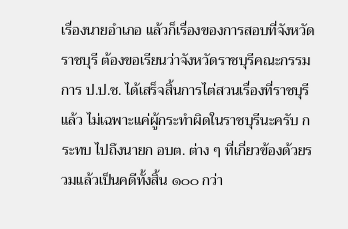เรื่องนายอำเภอ แล้วก็เรื่องของการสอบที่จังหวัดราชบุรี ต้องขอเรียนว่าจังหวัดราชบุรีคณะกรรมการ ป.ป.ช. ได้เสร็จสิ้นการไต่สวนเรื่องที่ราชบุรีแล้ว ไม่เฉพาะแค่ผู้กระทำผิดในราชบุรีนะครับ กระทบ ไปถึงนายก อบต. ต่าง ๆ ที่เกี่ยวข้องด้วยรวมแล้วเป็นคดีทั้งสิ้น ๑๐๐ กว่า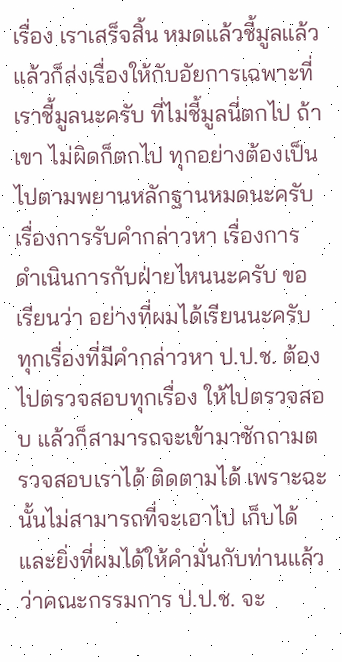เรื่อง เราเสร็จสิ้น หมดแล้วชี้มูลแล้ว แล้วก็ส่งเรื่องให้กับอัยการเฉพาะที่เราชี้มูลนะครับ ที่ไม่ชี้มูลนี่ตกไป ถ้าเขา ไม่ผิดก็ตกไป ทุกอย่างต้องเป็นไปตามพยานหลักฐานหมดนะครับ
เรื่องการรับคำกล่าวหา เรื่องการดำเนินการกับฝ่ายไหนนะครับ ขอเรียนว่า อย่างที่ผมได้เรียนนะครับ ทุกเรื่องที่มีคำกล่าวหา ป.ป.ช. ต้องไปตรวจสอบทุกเรื่อง ให้ไปตรวจสอบ แล้วก็สามารถจะเข้ามาซักถามตรวจสอบเราได้ ติดตามได้ เพราะฉะนั้นไม่สามารถที่จะเอาไป เก็บได้ และยิ่งที่ผมได้ให้คำมั่นกับท่านแล้วว่าคณะกรรมการ ป.ป.ช. จะ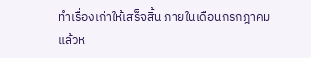ทำเรื่องเก่าให้เสร็จสิ้น ภายในเดือนกรกฎาคมแล้วห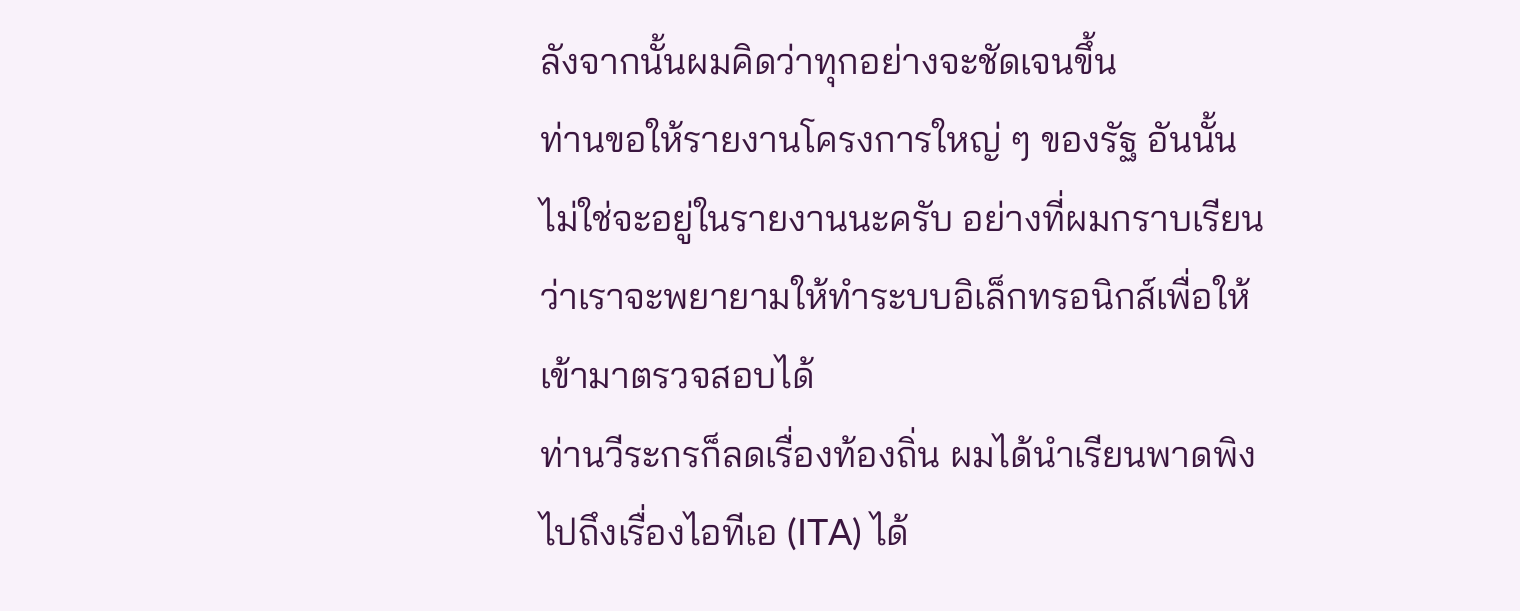ลังจากนั้นผมคิดว่าทุกอย่างจะชัดเจนขึ้น
ท่านขอให้รายงานโครงการใหญ่ ๆ ของรัฐ อันนั้นไม่ใช่จะอยู่ในรายงานนะครับ อย่างที่ผมกราบเรียนว่าเราจะพยายามให้ทำระบบอิเล็กทรอนิกส์เพื่อให้เข้ามาตรวจสอบได้
ท่านวีระกรก็ลดเรื่องท้องถิ่น ผมได้นำเรียนพาดพิงไปถึงเรื่องไอทีเอ (ITA) ได้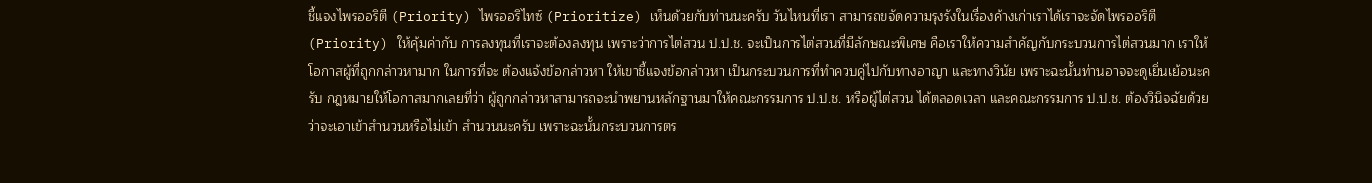ชี้แจงไพรออริตี (Priority) ไพรออริไทซ์ (Prioritize) เห็นด้วยกับท่านนะครับ วันไหนที่เรา สามารถขจัดความรุงรังในเรื่องค้างเก่าเราได้เราจะจัดไพรออริตี (Priority) ให้คุ้มค่ากับ การลงทุนที่เราจะต้องลงทุน เพราะว่าการไต่สวน ป.ป.ช. จะเป็นการไต่สวนที่มีลักษณะพิเศษ คือเราให้ความสำคัญกับกระบวนการไต่สวนมาก เราให้โอกาสผู้ที่ถูกกล่าวหามาก ในการที่จะ ต้องแจ้งข้อกล่าวหา ให้เขาชี้แจงข้อกล่าวหา เป็นกระบวนการที่ทำควบคู่ไปกับทางอาญา และทางวินัย เพราะฉะนั้นท่านอาจจะดูเยิ่นเย้อนะครับ กฎหมายให้โอกาสมากเลยที่ว่า ผู้ถูกกล่าวหาสามารถจะนำพยานหลักฐานมาให้คณะกรรมการ ป.ป.ช. หรือผู้ไต่สวน ได้ตลอดเวลา และคณะกรรมการ ป.ป.ช. ต้องวินิจฉัยด้วยว่าจะเอาเข้าสำนวนหรือไม่เข้า สำนวนนะครับ เพราะฉะนั้นกระบวนการตร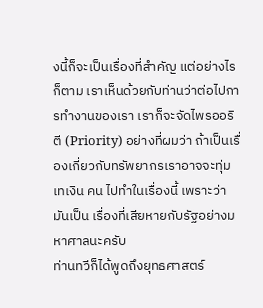งนี้ก็จะเป็นเรื่องที่สำคัญ แต่อย่างไรก็ตาม เราเห็นด้วยกับท่านว่าต่อไปการทำงานของเรา เราก็จะจัดไพรออริตี (Priority) อย่างที่ผมว่า ถ้าเป็นเรื่องเกี่ยวกับทรัพยากรเราอาจจะทุ่มเทเงิน คน ไปทำในเรื่องนี้ เพราะว่ามันเป็น เรื่องที่เสียหายกับรัฐอย่างมหาศาลนะครับ
ท่านทวีก็ได้พูดถึงยุทธศาสตร์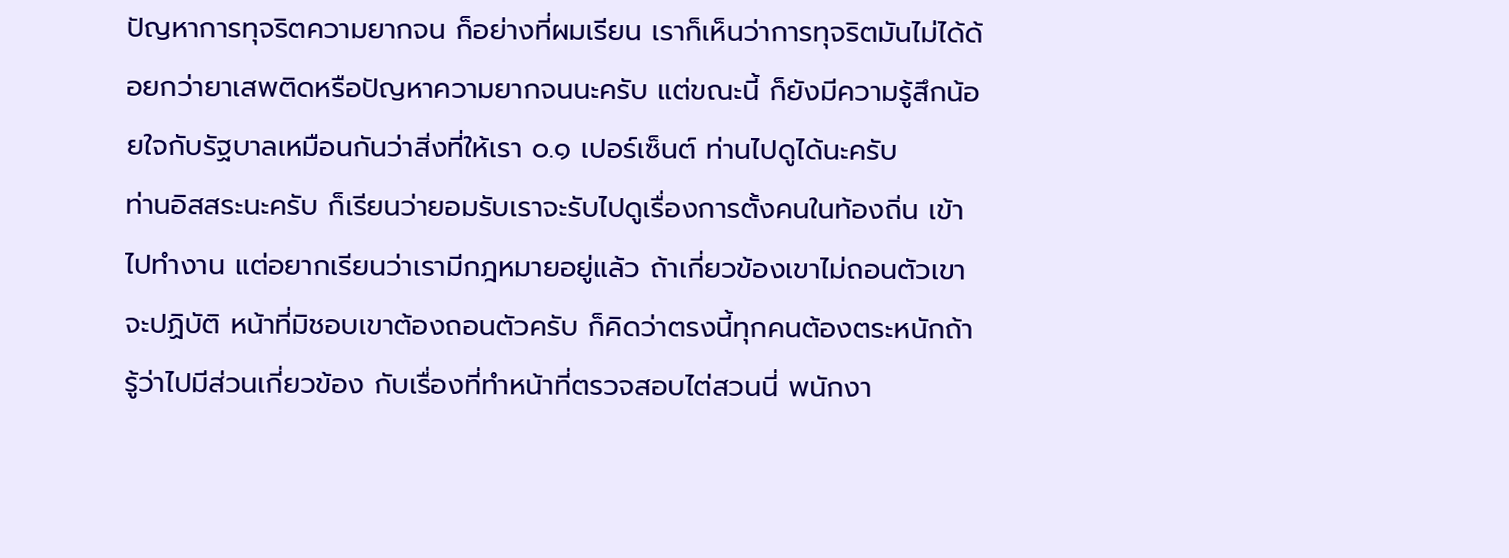ปัญหาการทุจริตความยากจน ก็อย่างที่ผมเรียน เราก็เห็นว่าการทุจริตมันไม่ได้ด้อยกว่ายาเสพติดหรือปัญหาความยากจนนะครับ แต่ขณะนี้ ก็ยังมีความรู้สึกน้อยใจกับรัฐบาลเหมือนกันว่าสิ่งที่ให้เรา ๐.๑ เปอร์เซ็นต์ ท่านไปดูได้นะครับ
ท่านอิสสระนะครับ ก็เรียนว่ายอมรับเราจะรับไปดูเรื่องการตั้งคนในท้องถิ่น เข้าไปทำงาน แต่อยากเรียนว่าเรามีกฎหมายอยู่แล้ว ถ้าเกี่ยวข้องเขาไม่ถอนตัวเขาจะปฏิบัติ หน้าที่มิชอบเขาต้องถอนตัวครับ ก็คิดว่าตรงนี้ทุกคนต้องตระหนักถ้ารู้ว่าไปมีส่วนเกี่ยวข้อง กับเรื่องที่ทำหน้าที่ตรวจสอบไต่สวนนี่ พนักงา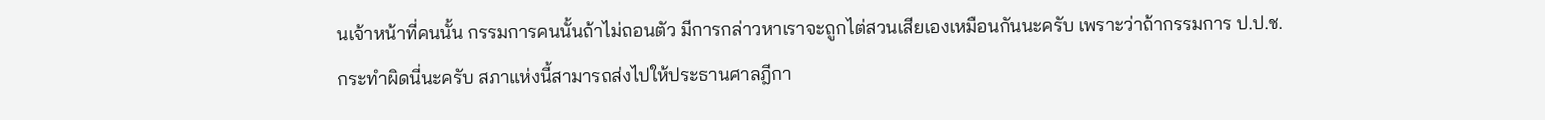นเจ้าหน้าที่คนนั้น กรรมการคนนั้นถ้าไม่ถอนตัว มีการกล่าวหาเราจะถูกไต่สวนเสียเองเหมือนกันนะครับ เพราะว่าถ้ากรรมการ ป.ป.ช. กระทำผิดนี่นะครับ สภาแห่งนี้สามารถส่งไปให้ประธานศาลฎีกา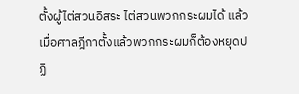ตั้งผู้ไต่สวนอิสระ ไต่สวนพวกกระผมได้ แล้วเมื่อศาลฎีกาตั้งแล้วพวกกระผมก็ต้องหยุดปฏิ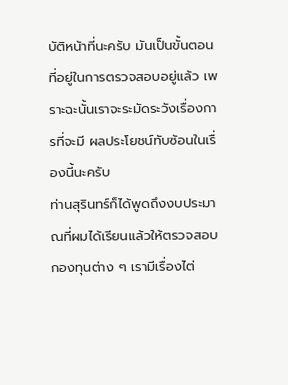บัติหน้าที่นะครับ มันเป็นขั้นตอนที่อยู่ในการตรวจสอบอยู่แล้ว เพราะฉะนั้นเราจะระมัดระวังเรื่องการที่จะมี ผลประโยชน์ทับซ้อนในเรื่องนี้นะครับ
ท่านสุรินทร์ก็ได้พูดถึงงบประมาณที่ผมได้เรียนแล้วให้ตรวจสอบกองทุนต่าง ๆ เรามีเรื่องไต่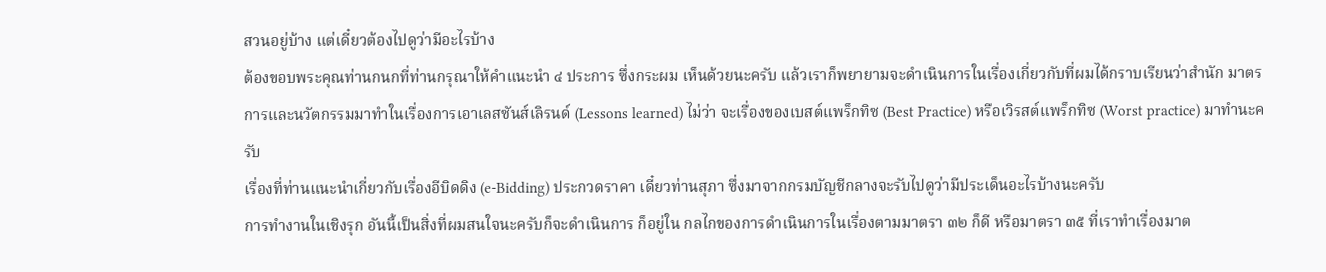สวนอยู่บ้าง แต่เดี๋ยวต้องไปดูว่ามีอะไรบ้าง
ต้องขอบพระคุณท่านกนกที่ท่านกรุณาให้คำแนะนำ ๔ ประการ ซึ่งกระผม เห็นด้วยนะครับ แล้วเราก็พยายามจะดำเนินการในเรื่องเกี่ยวกับที่ผมได้กราบเรียนว่าสำนัก มาตรการและนวัตกรรมมาทำในเรื่องการเอาเลสซันส์เลิรนด์ (Lessons learned) ไม่ว่า จะเรื่องของเบสต์แพร็กทิซ (Best Practice) หรือเวิรสต์แพร็กทิซ (Worst practice) มาทำนะครับ
เรื่องที่ท่านแนะนำเกี่ยวกับเรื่องอีบิดดิง (e-Bidding) ประกวดราคา เดี๋ยวท่านสุภา ซึ่งมาจากกรมบัญชีกลางจะรับไปดูว่ามีประเด็นอะไรบ้างนะครับ
การทำงานในเชิงรุก อันนี้เป็นสิ่งที่ผมสนใจนะครับก็จะดำเนินการ ก็อยู่ใน กลไกของการดำเนินการในเรื่องตามมาตรา ๓๒ ก็ดี หรือมาตรา ๓๕ ที่เราทำเรื่องมาต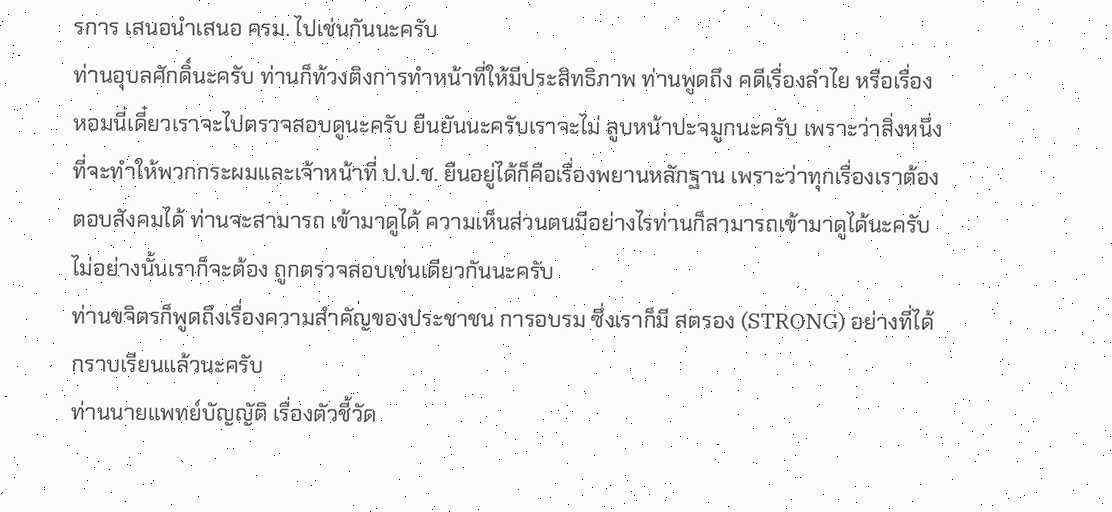รการ เสนอนำเสนอ ครม. ไปเช่นกันนะครับ
ท่านอุบลศักดิ์นะครับ ท่านก็ท้วงติงการทำหน้าที่ให้มีประสิทธิภาพ ท่านพูดถึง คดีเรื่องลำไย หรือเรื่องหอมนี่เดี๋ยวเราจะไปตรวจสอบดูนะครับ ยืนยันนะครับเราจะไม่ ลูบหน้าปะจมูกนะครับ เพราะว่าสิ่งหนึ่งที่จะทำให้พวกกระผมและเจ้าหน้าที่ ป.ป.ช. ยืนอยู่ได้ก็คือเรื่องพยานหลักฐาน เพราะว่าทุกเรื่องเราต้องตอบสังคมได้ ท่านจะสามารถ เข้ามาดูได้ ความเห็นส่วนตนมีอย่างไรท่านก็สามารถเข้ามาดูได้นะครับ ไม่อย่างนั้นเราก็จะต้อง ถูกตรวจสอบเช่นเดียวกันนะครับ
ท่านขจิตรก็พูดถึงเรื่องความสำคัญของประชาชน การอบรม ซึ่งเราก็มี สตรอง (STRONG) อย่างที่ได้กราบเรียนแล้วนะครับ
ท่านนายแพทย์บัญญัติ เรื่องตัวชี้วัด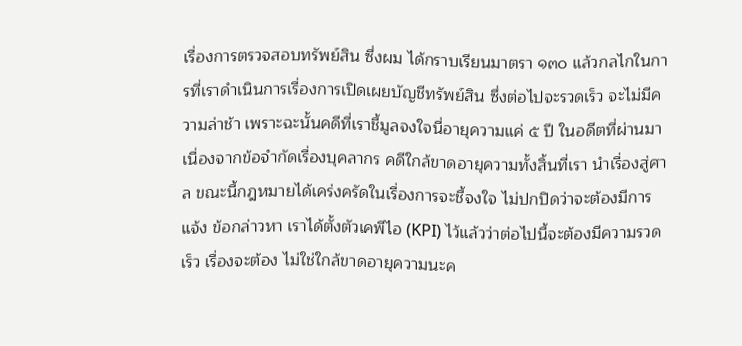เรื่องการตรวจสอบทรัพย์สิน ซึ่งผม ได้กราบเรียนมาตรา ๑๓๐ แล้วกลไกในการที่เราดำเนินการเรื่องการเปิดเผยบัญชีทรัพย์สิน ซึ่งต่อไปจะรวดเร็ว จะไม่มีความล่าช้า เพราะฉะนั้นคดีที่เราชี้มูลจงใจนี่อายุความแค่ ๕ ปี ในอดีตที่ผ่านมาเนื่องจากข้อจำกัดเรื่องบุคลากร คดีใกล้ขาดอายุความทั้งสิ้นที่เรา นำเรื่องสู่ศาล ขณะนี้กฎหมายได้เคร่งครัดในเรื่องการจะชี้จงใจ ไม่ปกปิดว่าจะต้องมีการแจ้ง ข้อกล่าวหา เราได้ตั้งตัวเคพีไอ (KPI) ไว้แล้วว่าต่อไปนี้จะต้องมีความรวดเร็ว เรื่องจะต้อง ไม่ใช่ใกล้ขาดอายุความนะค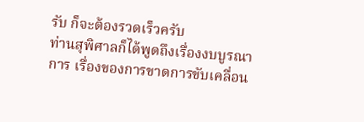รับ ก็จะต้องรวดเร็วครับ
ท่านสุพิศาลก็ได้พูดถึงเรื่องงบบูรณาการ เรื่องของการขาดการขับเคลื่อน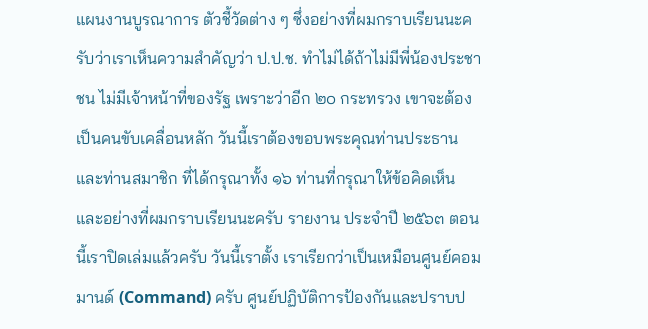แผนงานบูรณาการ ตัวชี้วัดต่าง ๆ ซึ่งอย่างที่ผมกราบเรียนนะครับว่าเราเห็นความสำคัญว่า ป.ป.ช. ทำไม่ได้ถ้าไม่มีพี่น้องประชาชน ไม่มีเจ้าหน้าที่ของรัฐ เพราะว่าอีก ๒๐ กระทรวง เขาจะต้องเป็นคนขับเคลื่อนหลัก วันนี้เราต้องขอบพระคุณท่านประธานและท่านสมาชิก ที่ได้กรุณาทั้ง ๑๖ ท่านที่กรุณาให้ข้อคิดเห็น และอย่างที่ผมกราบเรียนนะครับ รายงาน ประจำปี ๒๕๖๓ ตอนนี้เราปิดเล่มแล้วครับ วันนี้เราตั้ง เราเรียกว่าเป็นเหมือนศูนย์คอมมานด์ (Command) ครับ ศูนย์ปฏิบัติการป้องกันและปราบป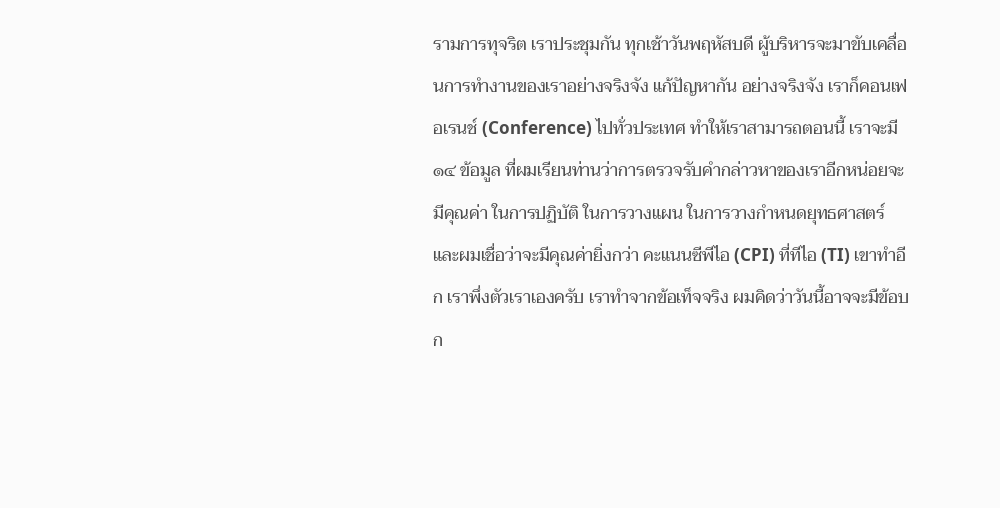รามการทุจริต เราประชุมกัน ทุกเช้าวันพฤหัสบดี ผู้บริหารจะมาขับเคลื่อนการทำงานของเราอย่างจริงจัง แก้ปัญหากัน อย่างจริงจัง เราก็คอนเฟอเรนช์ (Conference) ไปทั่วประเทศ ทำให้เราสามารถตอนนี้ เราจะมี ๑๔ ข้อมูล ที่ผมเรียนท่านว่าการตรวจรับคำกล่าวหาของเราอีกหน่อยจะมีคุณค่า ในการปฏิบัติ ในการวางแผน ในการวางกำหนดยุทธศาสตร์ และผมเชื่อว่าจะมีคุณค่ายิ่งกว่า คะแนนซีพีไอ (CPI) ที่ทีไอ (TI) เขาทำอีก เราพึ่งตัวเราเองครับ เราทำจากข้อเท็จจริง ผมคิดว่าวันนี้อาจจะมีข้อบก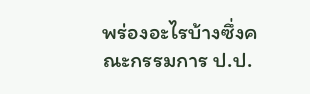พร่องอะไรบ้างซึ่งคณะกรรมการ ป.ป.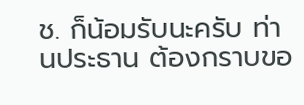ช. ก็น้อมรับนะครับ ท่านประธาน ต้องกราบขอ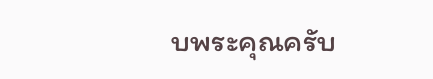บพระคุณครับ